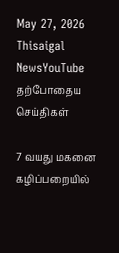May 27, 2026
Thisaigal NewsYouTube
தற்போதைய செய்திகள்

7 வயது மகனை கழிப்பறையில்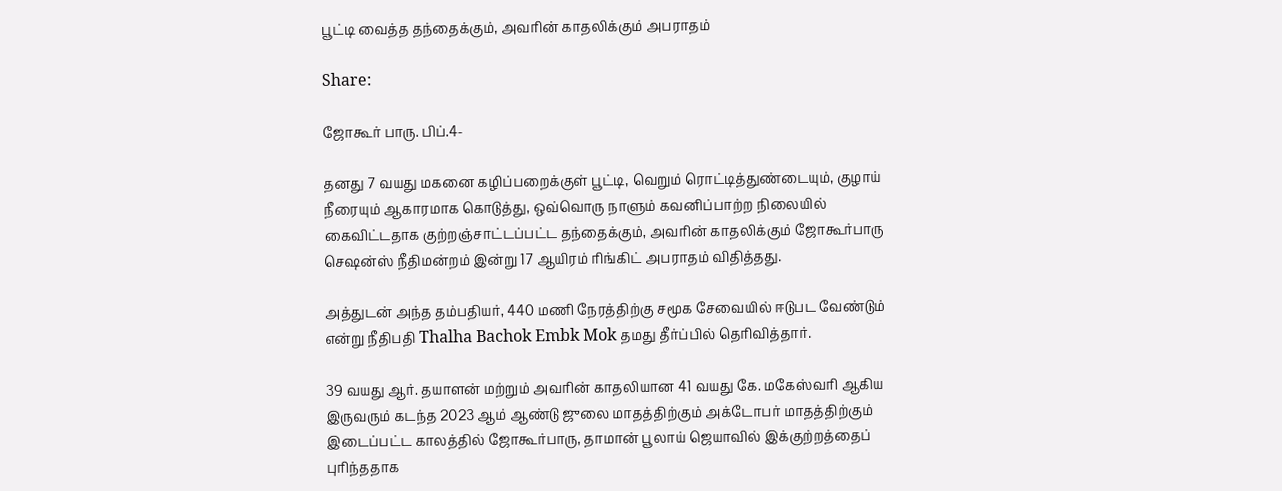பூட்டி வைத்த தந்தைக்கும், அவரின் காதலிக்கும் அபராதம்

Share:

ஜோகூர் பாரு. பிப்.4-

தனது 7 வயது மகனை கழிப்பறைக்குள் பூட்டி, வெறும் ரொட்டித்துண்டையும், குழாய் நீரையும் ஆகாரமாக கொடுத்து, ஒவ்வொரு நாளும் கவனிப்பாற்ற நிலையில் கைவிட்டதாக குற்றஞ்சாட்டப்பட்ட தந்தைக்கும், அவரின் காதலிக்கும் ஜோகூர்பாரு செஷன்ஸ் நீதிமன்றம் இன்று 17 ஆயிரம் ரிங்கிட் அபராதம் விதித்தது.

அத்துடன் அந்த தம்பதியர், 440 மணி நேரத்திற்கு சமூக சேவையில் ஈடுபட வேண்டும் என்று நீதிபதி Thalha Bachok Embk Mok தமது தீர்ப்பில் தெரிவித்தார்.

39 வயது ஆர். தயாளன் மற்றும் அவரின் காதலியான 41 வயது கே. மகேஸ்வரி ஆகிய இருவரும் கடந்த 2023 ஆம் ஆண்டு ஜுலை மாதத்திற்கும் அக்டோபர் மாதத்திற்கும் இடைப்பட்ட காலத்தில் ஜோகூர்பாரு, தாமான் பூலாய் ஜெயாவில் இக்குற்றத்தைப் புரிந்ததாக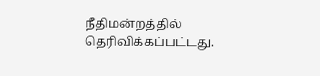நீதிமன்றத்தில் தெரிவிக்கப்பட்டது.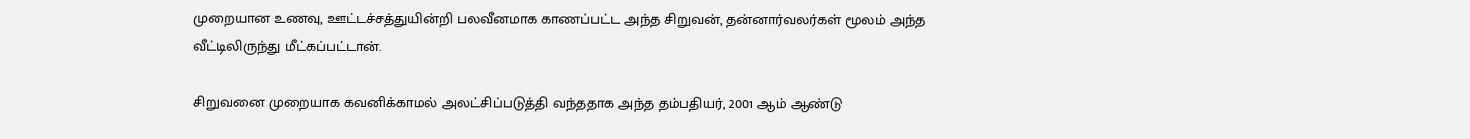முறையான உணவு, ஊட்டச்சத்துயின்றி பலவீனமாக காணப்பட்ட அந்த சிறுவன், தன்னார்வலர்கள் மூலம் அந்த வீட்டிலிருந்து மீட்கப்பட்டான்.

சிறுவனை முறையாக கவனிக்காமல் அலட்சிப்படுத்தி வந்ததாக அந்த தம்பதியர், 2001 ஆம் ஆண்டு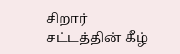சிறார் சட்டத்தின் கீழ்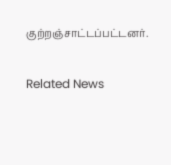குற்றஞ்சாட்டப்பட்டனர்.

Related News